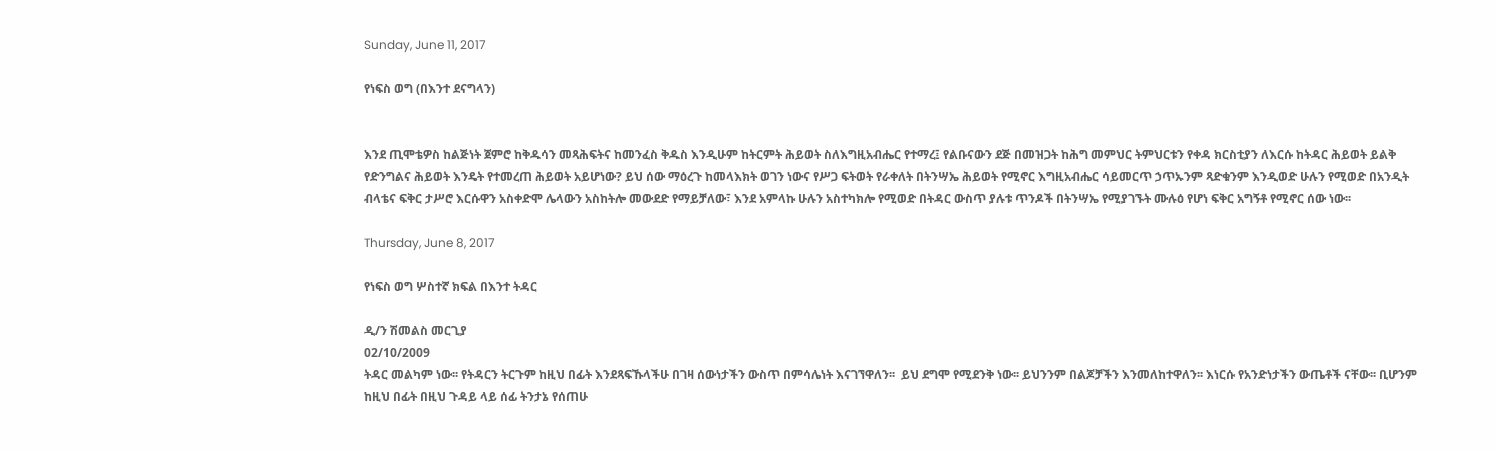Sunday, June 11, 2017

የነፍስ ወግ (በእንተ ደናግላን)


እንደ ጢሞቴዎስ ከልጅነት ጀምሮ ከቅዱሳን መጻሕፍትና ከመንፈስ ቅዱስ እንዲሁም ከትርምት ሕይወት ስለእግዚአብሔር የተማረ፤ የልቡናውን ደጅ በመዝጋት ከሕግ መምህር ትምህርቱን የቀዳ ክርስቲያን ለእርሱ ከትዳር ሕይወት ይልቅ የድንግልና ሕይወት እንዴት የተመረጠ ሕይወት አይሆነው? ይህ ሰው ማዕረጉ ከመላእክት ወገን ነውና የሥጋ ፍትወት የራቀለት በትንሣኤ ሕይወት የሚኖር እግዚአብሔር ሳይመርጥ ኃጥኡንም ጻድቁንም እንዲወድ ሁሉን የሚወድ በአንዲት ብላቴና ፍቅር ታሥሮ እርሱዋን አስቀድሞ ሌላውን አስከትሎ መውደድ የማይቻለው፣ እንደ አምላኩ ሁሉን አስተካክሎ የሚወድ በትዳር ውስጥ ያሉቱ ጥንዶች በትንሣኤ የሚያገኙት ሙሉዕ የሆነ ፍቅር አግኝቶ የሚኖር ሰው ነው፡፡

Thursday, June 8, 2017

የነፍስ ወግ ሦስተኛ ክፍል በእንተ ትዳር

ዲ/ን ሽመልስ መርጊያ
02/10/2009
ትዳር መልካም ነው፡፡ የትዳርን ትርጉም ከዚህ በፊት እንደጻፍኹላችሁ በገዛ ሰውነታችን ውስጥ በምሳሌነት እናገኘዋለን፡፡  ይህ ደግሞ የሚደንቅ ነው፡፡ ይህንንም በልጆቻችን እንመለከተዋለን፡፡ እነርሱ የአንድነታችን ውጤቶች ናቸው፡፡ ቢሆንም ከዚህ በፊት በዚህ ጉዳይ ላይ ሰፊ ትንታኔ የሰጠሁ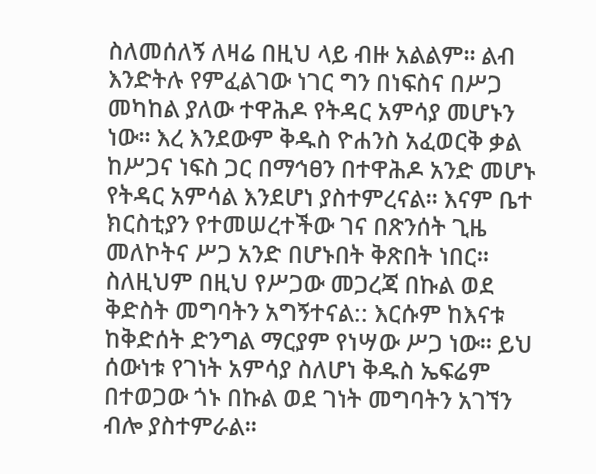ስለመሰለኝ ለዛሬ በዚህ ላይ ብዙ አልልም፡፡ ልብ እንድትሉ የምፈልገው ነገር ግን በነፍስና በሥጋ መካከል ያለው ተዋሕዶ የትዳር አምሳያ መሆኑን ነው፡፡ እረ እንደውም ቅዱስ ዮሐንስ አፈወርቅ ቃል ከሥጋና ነፍስ ጋር በማኅፀን በተዋሕዶ አንድ መሆኑ የትዳር አምሳል እንደሆነ ያስተምረናል፡፡ እናም ቤተ ክርስቲያን የተመሠረተችው ገና በጽንሰት ጊዜ መለኮትና ሥጋ አንድ በሆኑበት ቅጽበት ነበር፡፡ ስለዚህም በዚህ የሥጋው መጋረጃ በኩል ወደ ቅድስት መግባትን አግኝተናል:: እርሱም ከእናቱ ከቅድሰት ድንግል ማርያም የነሣው ሥጋ ነው፡፡ ይህ ሰውነቱ የገነት አምሳያ ስለሆነ ቅዱስ ኤፍሬም በተወጋው ጎኑ በኩል ወደ ገነት መግባትን አገኘን ብሎ ያስተምራል፡፡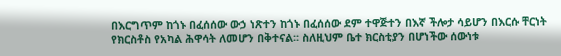በእርግጥም ከጎኑ በፈሰሰው ውኃ ነጽተን ከጎኑ በፈሰሰው ደም ተዋጅተን በእኛ ችሎታ ሳይሆን በእርሱ ቸርነት የክርስቶስ የአካል ሕዋሳት ለመሆን በቅተናል፡፡ ስለዚህም ቤተ ክርስቲያን በሆነችው ሰውነቱ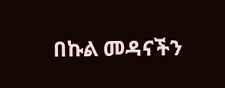በኩል መዳናችን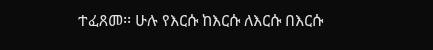ተፈጸመ፡፡ ሁሉ የእርሱ ከእርሱ ለእርሱ በእርሱ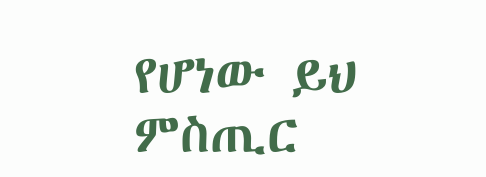የሆነው ይህ ምስጢር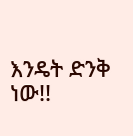እንዴት ድንቅ ነው!!